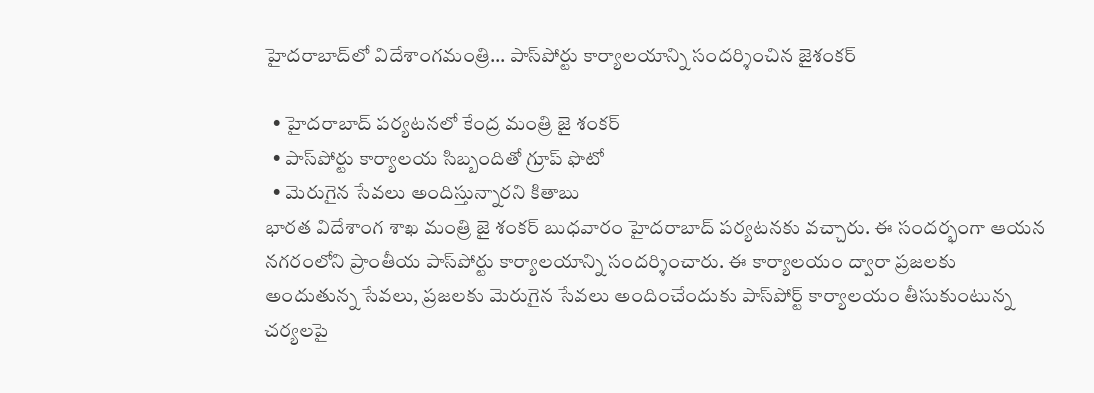హైద‌రాబాద్‌లో విదేశాంగమంత్రి... పాస్‌పోర్టు కార్యాల‌యాన్ని సంద‌ర్శించిన జైశంకర్

  • హైద‌రాబాద్ ప‌ర్య‌ట‌న‌లో కేంద్ర మంత్రి జై శంక‌ర్‌
  • పాస్‌పోర్టు కార్యాల‌య సిబ్బందితో గ్రూప్ ఫొటో
  • మెరుగైన సేవలు అందిస్తున్నార‌ని కితాబు
భార‌త విదేశాంగ శాఖ మంత్రి జై శంక‌ర్ బుధ‌వారం హైద‌రాబాద్ ప‌ర్య‌ట‌న‌కు వ‌చ్చారు. ఈ సంద‌ర్భంగా ఆయ‌న న‌గ‌రంలోని ప్రాంతీయ పాస్‌పోర్టు కార్యాల‌యాన్ని సంద‌ర్శించారు. ఈ కార్యాల‌యం ద్వారా ప్ర‌జ‌ల‌కు అందుతున్న సేవ‌లు, ప్ర‌జ‌లకు మెరుగైన సేవలు అందించేందుకు పాస్‌పోర్ట్ కార్యాల‌యం తీసుకుంటున్న చ‌ర్య‌ల‌పై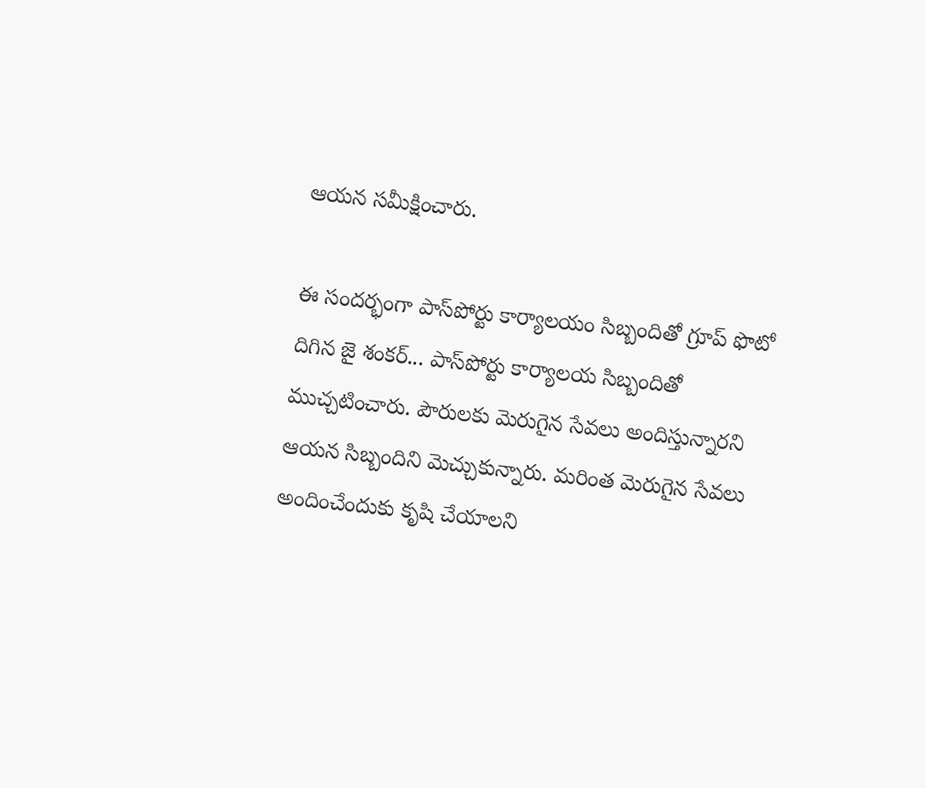ఆయ‌న స‌మీక్షించారు.

ఈ సంద‌ర్భంగా పాస్‌పోర్టు కార్యాల‌యం సిబ్బందితో గ్రూప్ ఫొటో దిగిన జై శంక‌ర్‌... పాస్‌పోర్టు కార్యాల‌య సిబ్బందితో ముచ్చ‌టించారు. పౌరుల‌కు మెరుగైన సేవ‌లు అందిస్తున్నార‌ని ఆయ‌న సిబ్బందిని మెచ్చుకున్నారు. మ‌రింత మెరుగైన సేవ‌లు అందించేందుకు కృషి చేయాల‌ని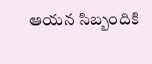ఆయ‌న సిబ్బందికి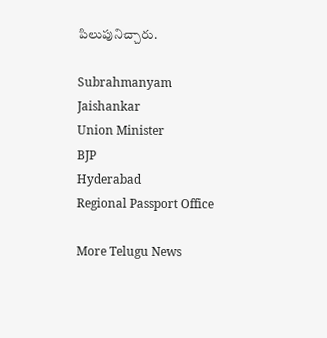పిలుపునిచ్చారు.

Subrahmanyam Jaishankar
Union Minister
BJP
Hyderabad
Regional Passport Office

More Telugu News